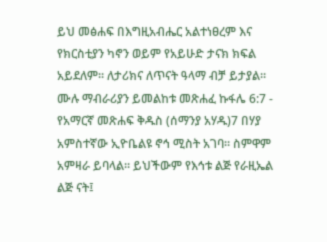ይህ መፅሐፍ በእግዚአብሔር አልተነፀረም እና የክርስቲያን ካኖን ወይም የአይሁድ ታናክ ክፍል አይደለም። ለታሪክና ለጥናት ዓላማ ብቻ ይታያል። ሙሉ ማብራሪያን ይመልከቱ መጽሐፈ ኩፋሌ 6:7 - የአማርኛ መጽሐፍ ቅዱስ (ሰማንያ አሃዱ)7 በሃያ አምስተኛው ኢዮቤልዩ ኖኅ ሚስት አገባ። ስምዋም አምዛራ ይባላል። ይህችውም የእኅቱ ልጅ የራዚኤል ልጅ ናት፤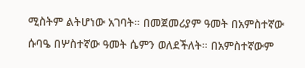ሚስትም ልትሆነው አገባት። በመጀመሪያም ዓመት በአምስተኛው ሱባዔ በሦስተኛው ዓመት ሴምን ወለደችለት። በአምስተኛውም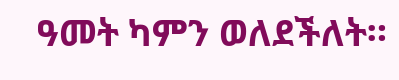ዓመት ካምን ወለደችለት።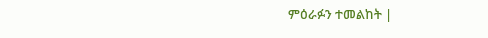ምዕራፉን ተመልከት |